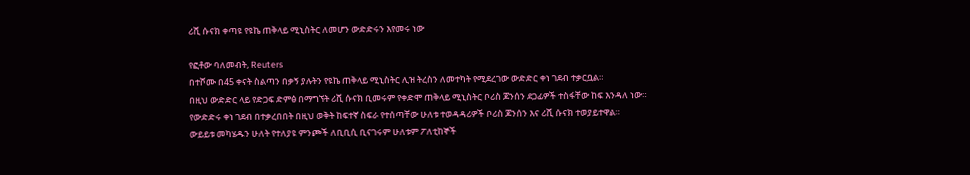ሪሺ ሱናክ ቀጣዩ የዩኬ ጠቅላይ ሚኒስትር ለመሆን ውድድሩን እየመሩ ነው

የፎቶው ባለመብት, Reuters
በተሾሙ በ45 ቀናት ስልጣን በቃኝ ያሉትን የዩኬ ጠቅላይ ሚኒስትር ሊዝ ትረስን ለመተካት የሚደረገው ውድድር ቀነ ገደብ ተቃርቧል።
በዚህ ውድድር ላይ የድጋፍ ድምፅ በማግኘት ሪሺ ሱናክ ቢመሩም የቀድሞ ጠቅላይ ሚኒስትር ቦሪስ ጆንሰን ደጋፊዎች ተስፋቸው ከፍ እንዳለ ነው።
የውድድሩ ቀነ ገደብ በተቃረበበት በዚህ ወቅት ከፍተኛ ስፍራ የተሰጣቸው ሁለቱ ተወዳዳሪዎች ቦሪስ ጆንሰን እና ሪሺ ሱናክ ተወያይተዋል።
ውይይቱ መካሄዱን ሁለት የተለያዩ ምንጮች ለቢቢሲ ቢናገሩም ሁለቱም ፖለቲከኞች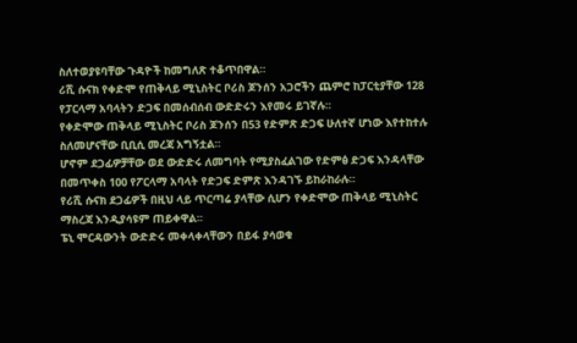ስለተወያዩባቸው ጉዳዮች ከመግለጽ ተቆጥበዋል።
ሪሺ ሱናክ የቀድሞ የጠቅላይ ሚኒስትር ቦሪስ ጆንሰን አጋሮችን ጨምሮ ከፓርቲያቸው 128 የፓርላማ አባላትን ድጋፍ በመሰብሰብ ውድድሩን እየመሩ ይገኛሉ።
የቀድሞው ጠቅላይ ሚኒስትር ቦሪስ ጆንሰን በ53 የድምጽ ድጋፍ ሁለተኛ ሆነው እየተከተሉ ስለመሆናቸው ቢቢሲ መረጃ አግኝቷል።
ሆኖም ደጋፊዎቻቸው ወደ ውድድሩ ለመግባት የሚያስፈልገው የድምፅ ድጋፍ እንዳላቸው በመጥቀስ 100 የፖርላማ አባላት የድጋፍ ድምጽ እንዳገኙ ይከራከራሉ።
የሪሺ ሱናክ ደጋፊዎች በዚህ ላይ ጥርጣሬ ያላቸው ሲሆን የቀድሞው ጠቅላይ ሚኒስትር ማስረጃ እንዲያሳዩም ጠይቀዋል።
ፔኒ ሞርዳውንት ውድድሩ መቀላቀላቸውን በይፋ ያሳወቁ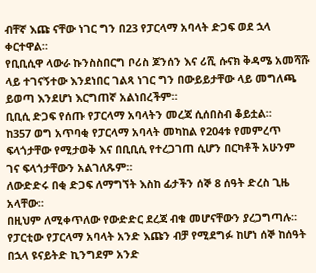ብቸኛ እጩ ናቸው ነገር ግን በ23 የፓርላማ አባላት ድጋፍ ወደ ኋላ ቀርተዋል።
የቢቢሲዋ ላውራ ኩንስስበርግ ቦሪስ ጆንሰን እና ሪሺ ሱናክ ቅዳሜ አመሻሹ ላይ ተገናኝተው እንደነበር ገልጻ ነገር ግን በውይይታቸው ላይ መግለጫ ይወጣ እንደሆነ እርግጠኛ አልነበረችም።
ቢቢሲ ድጋፍ የሰጡ የፓርላማ አባላትን መረጃ ሲሰበስብ ቆይቷል።
ከ357 ወግ አጥባቂ የፓርላማ አባላት መካከል የ204ቱ የመምረጥ ፍላጎታቸው የሚታወቅ እና በቢቢሲ የተረጋገጠ ሲሆን በርካቶች አሁንም ገና ፍላጎታቸውን አልገለጹም።
ለውድድሩ በቂ ድጋፍ ለማግኘት እስከ ፊታችን ሰኞ 8 ሰዓት ድረስ ጊዜ አላቸው።
በዚህም ለሚቀጥለው የውድድር ደረጃ ብቁ መሆናቸውን ያረጋግጣሉ።
የፓርቲው የፓርላማ አባላት አንድ እጩን ብቻ የሚደግፉ ከሆነ ሰኞ ከሰዓት በኋላ ዩናይትድ ኪንግደም አንድ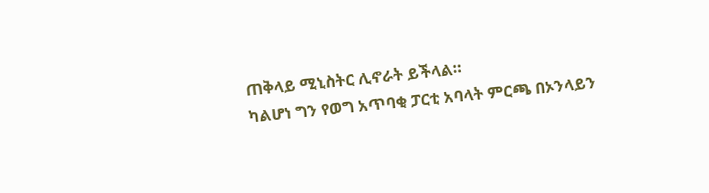ጠቅላይ ሚኒስትር ሊኖራት ይችላል።
ካልሆነ ግን የወግ አጥባቂ ፓርቲ አባላት ምርጫ በኦንላይን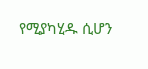የሚያካሂዱ ሲሆን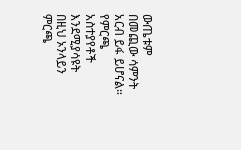ውጤቱም በመጪው ሳምንት አርብ ይፋ ይሆናል።
የምርጫ አስተያየቶች እንደሚያሳዩት በዚህ ኦንላይን ምርጫ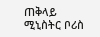ጠቅላይ ሚኒስትር ቦሪስ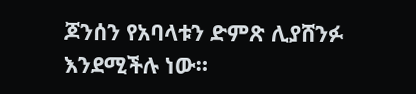ጆንሰን የአባላቱን ድምጽ ሊያሸንፉ እንደሚችሉ ነው።